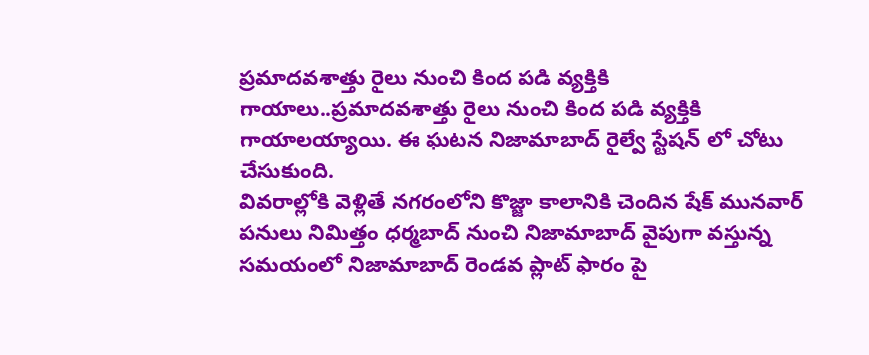ప్రమాదవశాత్తు రైలు నుంచి కింద పడి వ్యక్తికి గాయాలు..ప్రమాదవశాత్తు రైలు నుంచి కింద పడి వ్యక్తికి గాయాలయ్యాయి. ఈ ఘటన నిజామాబాద్ రైల్వే స్టేషన్ లో చోటు చేసుకుంది.
వివరాల్లోకి వెళ్లితే నగరంలోని కొజ్జా కాలానికి చెందిన షేక్ మునవార్ పనులు నిమిత్తం ధర్మబాద్ నుంచి నిజామాబాద్ వైపుగా వస్తున్న సమయంలో నిజామాబాద్ రెండవ ప్లాట్ ఫారం పై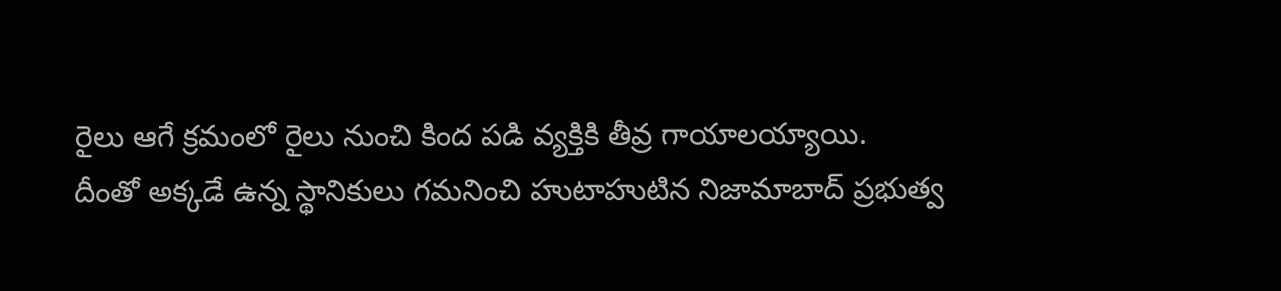రైలు ఆగే క్రమంలో రైలు నుంచి కింద పడి వ్యక్తికి తీవ్ర గాయాలయ్యాయి.
దీంతో అక్కడే ఉన్న స్థానికులు గమనించి హుటాహుటిన నిజామాబాద్ ప్రభుత్వ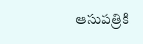ఆసుపత్రికి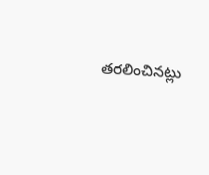తరలించినట్లు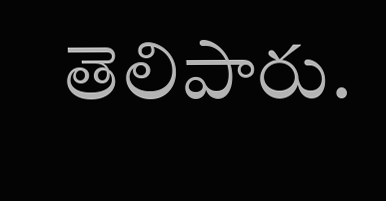తెలిపారు.